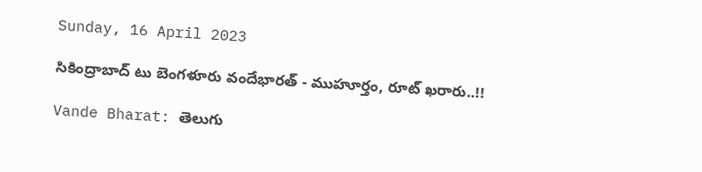Sunday, 16 April 2023

సికింద్రాబాద్ టు బెంగళూరు వందేభారత్ - ముహూర్తం, రూట్ ఖరారు..!!

Vande Bharat: తెలుగు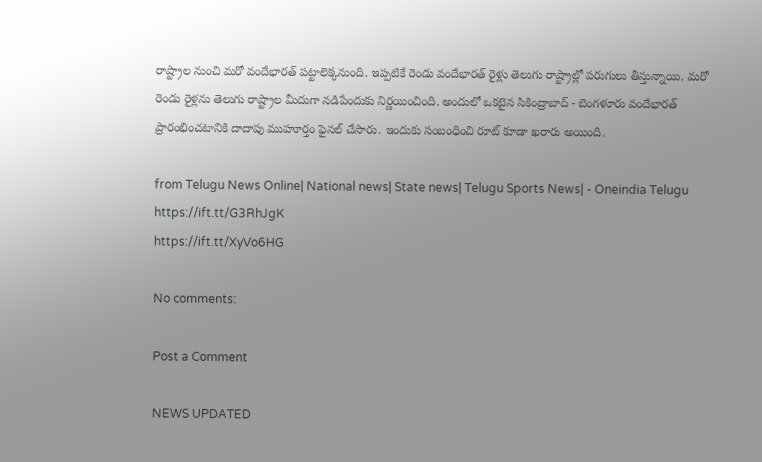రాష్ట్రాల నుంచి మరో వందేభారత్ పట్టాలెక్కనుంది. ఇప్పటికే రెండు వందేభారత్ రైళ్లు తెలుగు రాష్ట్రాల్లో పరుగులు తీస్తున్నాయి. మరో రెండు రైళ్లను తెలుగు రాష్ట్రాల మీదుగా నడిపేందుకు నిర్ణయించింది. అందులో ఒకటైన సికింద్రాబాద్ - బెంగళూరు వందేభారత్ ప్రారంభించటానికి దాదాపు ముహూర్తం ఫైనల్ చేసారు. ఇందుకు సంబంధించి రూట్ కూడా ఖరారు అయింది.

from Telugu News Online| National news| State news| Telugu Sports News| - Oneindia Telugu https://ift.tt/G3RhJgK
https://ift.tt/XyVo6HG

No comments:

Post a Comment

NEWS UPDATED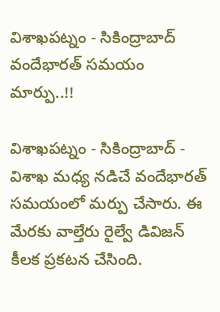విశాఖపట్నం - సికింద్రాబాద్ వందేభారత్ సమయం మార్పు..!!

విశాఖపట్నం - సికింద్రాబాద్ - విశాఖ మధ్య నడిచే వందేభారత్ సమయంలో మర్పు చేసారు. ఈ మేరకు వాల్తేరు రైల్వే డివిజన్ కీలక ప్రకటన చేసింది.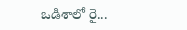ఒడిశాలో రై...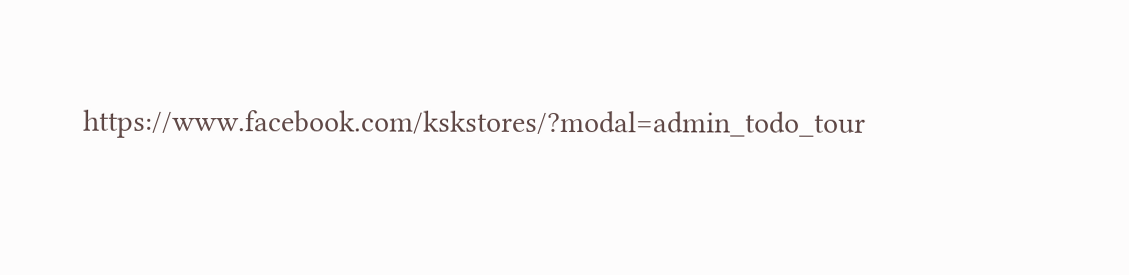https://www.facebook.com/kskstores/?modal=admin_todo_tour